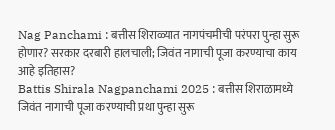Nag Panchami : बत्तीस शिराळ्यात नागपंचमीची परंपरा पुन्हा सुरू होणार? सरकार दरबारी हालचाली; जिवंत नागाची पूजा करण्याचा काय आहे इतिहास?
Battis Shirala Nagpanchami 2025 : बत्तीस शिराळामध्ये जिवंत नागाची पूजा करण्याची प्रथा पुन्हा सुरू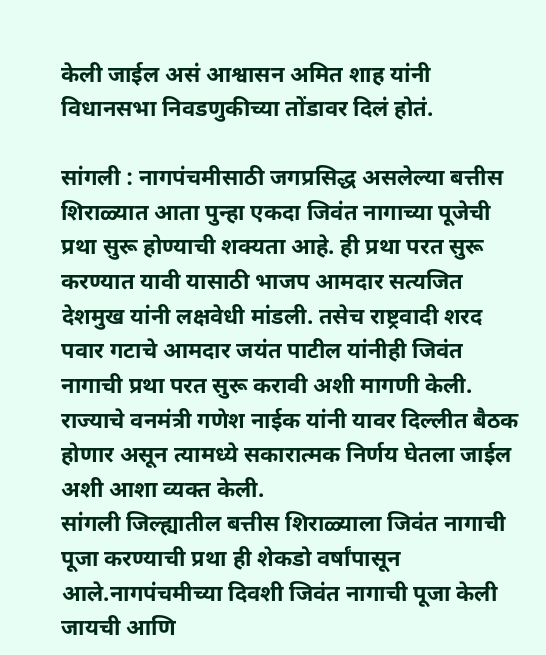केली जाईल असं आश्वासन अमित शाह यांनी विधानसभा निवडणुकीच्या तोंडावर दिलं होतं.

सांगली : नागपंचमीसाठी जगप्रसिद्ध असलेल्या बत्तीस शिराळ्यात आता पुन्हा एकदा जिवंत नागाच्या पूजेची प्रथा सुरू होण्याची शक्यता आहे. ही प्रथा परत सुरू करण्यात यावी यासाठी भाजप आमदार सत्यजित देशमुख यांनी लक्षवेधी मांडली. तसेच राष्ट्रवादी शरद पवार गटाचे आमदार जयंत पाटील यांनीही जिवंत नागाची प्रथा परत सुरू करावी अशी मागणी केली. राज्याचे वनमंत्री गणेश नाईक यांनी यावर दिल्लीत बैठक होणार असून त्यामध्ये सकारात्मक निर्णय घेतला जाईल अशी आशा व्यक्त केली.
सांगली जिल्ह्यातील बत्तीस शिराळ्याला जिवंत नागाची पूजा करण्याची प्रथा ही शेकडो वर्षांपासून आले.नागपंचमीच्या दिवशी जिवंत नागाची पूजा केली जायची आणि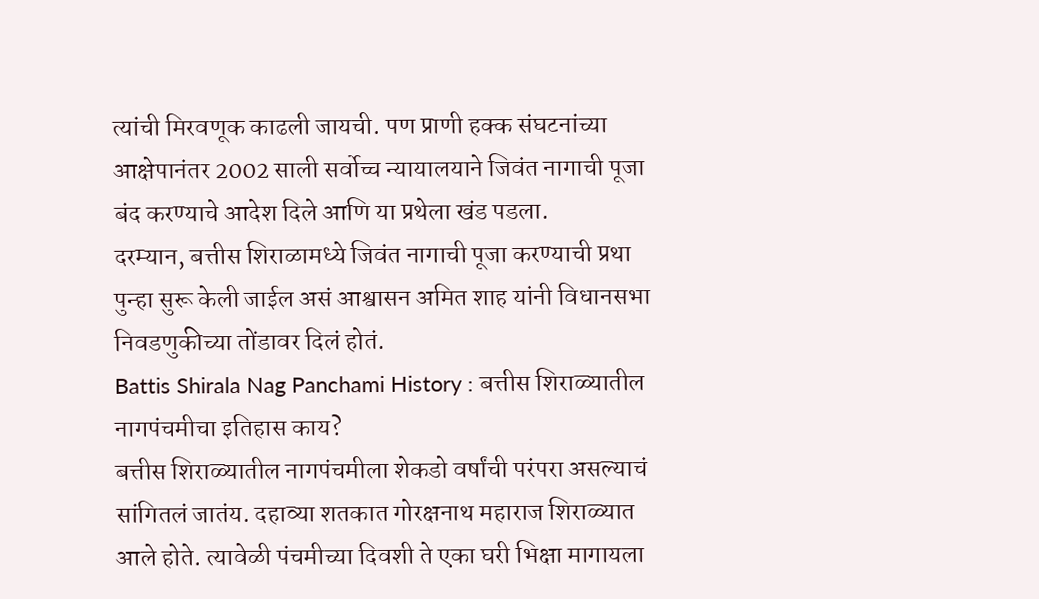त्यांची मिरवणूक काढली जायची. पण प्राणी हक्क संघटनांच्या आक्षेपानंतर 2002 साली सर्वोच्च न्यायालयाने जिवंत नागाची पूजा बंद करण्याचे आदेश दिले आणि या प्रथेला खंड पडला.
दरम्यान, बत्तीस शिराळामध्ये जिवंत नागाची पूजा करण्याची प्रथा पुन्हा सुरू केली जाईल असं आश्वासन अमित शाह यांनी विधानसभा निवडणुकीच्या तोंडावर दिलं होतं.
Battis Shirala Nag Panchami History : बत्तीस शिराळ्यातील नागपंचमीचा इतिहास काय?
बत्तीस शिराळ्यातील नागपंचमीला शेकडो वर्षांची परंपरा असल्याचं सांगितलं जातंय. दहाव्या शतकात गोरक्षनाथ महाराज शिराळ्यात आले होते. त्यावेळी पंचमीच्या दिवशी ते एका घरी भिक्षा मागायला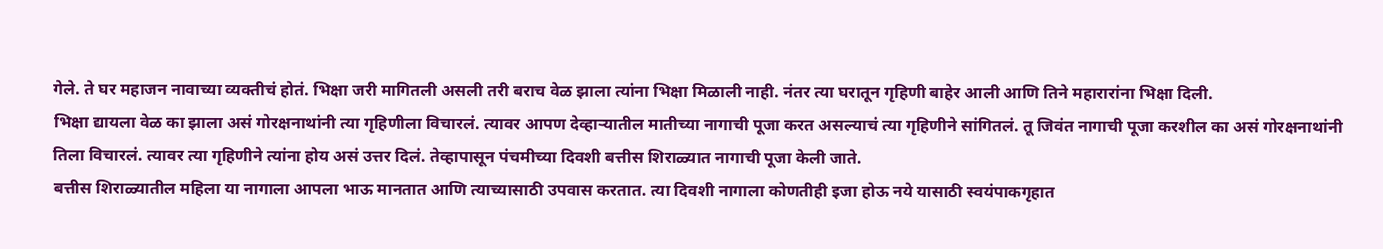गेले. ते घर महाजन नावाच्या व्यक्तीचं होतं. भिक्षा जरी मागितली असली तरी बराच वेळ झाला त्यांना भिक्षा मिळाली नाही. नंतर त्या घरातून गृहिणी बाहेर आली आणि तिने महारारांना भिक्षा दिली.
भिक्षा द्यायला वेळ का झाला असं गोरक्षनाथांनी त्या गृहिणीला विचारलं. त्यावर आपण देव्हाऱ्यातील मातीच्या नागाची पूजा करत असल्याचं त्या गृहिणीने सांगितलं. तू जिवंत नागाची पूजा करशील का असं गोरक्षनाथांनी तिला विचारलं. त्यावर त्या गृहिणीने त्यांना होय असं उत्तर दिलं. तेव्हापासून पंचमीच्या दिवशी बत्तीस शिराळ्यात नागाची पूजा केली जाते.
बत्तीस शिराळ्यातील महिला या नागाला आपला भाऊ मानतात आणि त्याच्यासाठी उपवास करतात. त्या दिवशी नागाला कोणतीही इजा होऊ नये यासाठी स्वयंपाकगृहात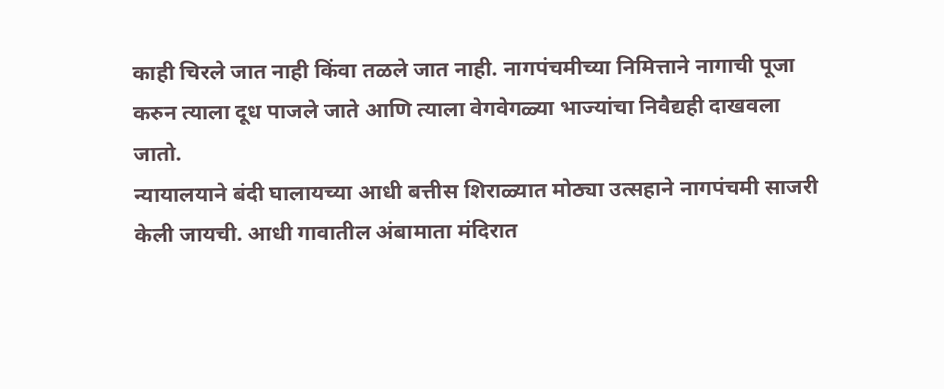काही चिरले जात नाही किंवा तळले जात नाही. नागपंचमीच्या निमित्ताने नागाची पूजा करुन त्याला दूध पाजले जाते आणि त्याला वेगवेगळ्या भाज्यांचा निवैद्यही दाखवला जातो.
न्यायालयाने बंदी घालायच्या आधी बत्तीस शिराळ्यात मोठ्या उत्सहाने नागपंचमी साजरी केली जायची. आधी गावातील अंबामाता मंदिरात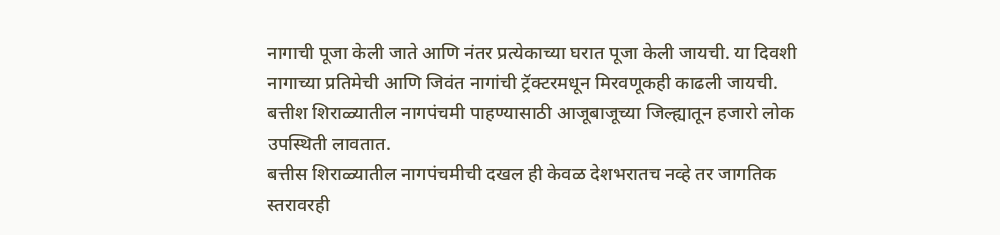नागाची पूजा केली जाते आणि नंतर प्रत्येकाच्या घरात पूजा केली जायची. या दिवशी नागाच्या प्रतिमेची आणि जिवंत नागांची ट्रॅक्टरमधून मिरवणूकही काढली जायची. बत्तीश शिराळ्यातील नागपंचमी पाहण्यासाठी आजूबाजूच्या जिल्ह्यातून हजारो लोक उपस्थिती लावतात.
बत्तीस शिराळ्यातील नागपंचमीची दखल ही केवळ देशभरातच नव्हे तर जागतिक स्तरावरही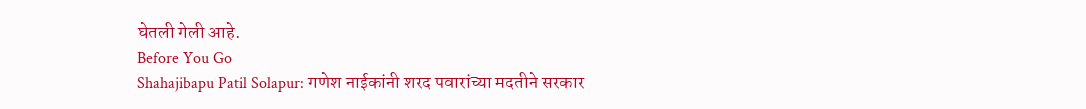घेतली गेली आहे.
Before You Go
Shahajibapu Patil Solapur: गणेश नाईकांनी शरद पवारांच्या मदतीने सरकार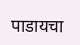पाडायचा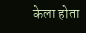केला होता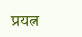प्रयत्न